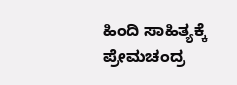ಹಿಂದಿ ಸಾಹಿತ್ಯಕ್ಕೆ ಪ್ರೇಮಚಂದ್ರ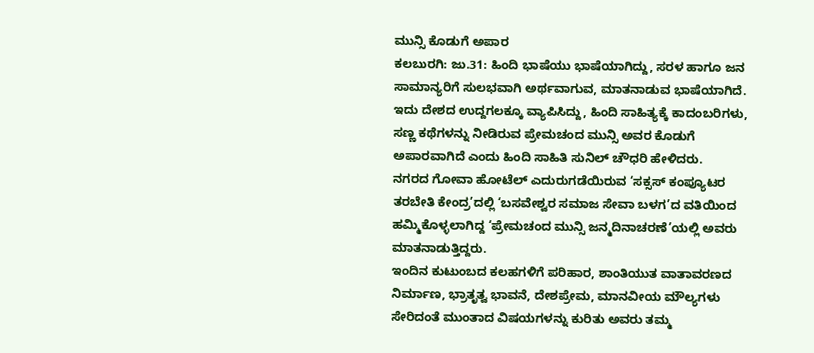ಮುನ್ಸಿ ಕೊಡುಗೆ ಅಪಾರ
ಕಲಬುರಗಿ: ಜು.31: ಹಿಂದಿ ಭಾಷೆಯು ಭಾಷೆಯಾಗಿದ್ದು, ಸರಳ ಹಾಗೂ ಜನ ಸಾಮಾನ್ಯರಿಗೆ ಸುಲಭವಾಗಿ ಅರ್ಥವಾಗುವ, ಮಾತನಾಡುವ ಭಾಷೆಯಾಗಿದೆ. ಇದು ದೇಶದ ಉದ್ದಗಲಕ್ಕೂ ವ್ಯಾಪಿಸಿದ್ದು, ಹಿಂದಿ ಸಾಹಿತ್ಯಕ್ಕೆ ಕಾದಂಬರಿಗಳು, ಸಣ್ಣ ಕಥೆಗಳನ್ನು ನೀಡಿರುವ ಪ್ರೇಮಚಂದ ಮುನ್ಸಿ ಅವರ ಕೊಡುಗೆ ಅಪಾರವಾಗಿದೆ ಎಂದು ಹಿಂದಿ ಸಾಹಿತಿ ಸುನಿಲ್ ಚೌಧರಿ ಹೇಳಿದರು.
ನಗರದ ಗೋವಾ ಹೋಟೆಲ್ ಎದುರುಗಡೆಯಿರುವ ‘ಸಕ್ಸಸ್ ಕಂಪ್ಯೂಟರ ತರಬೇತಿ ಕೇಂದ್ರ’ದಲ್ಲಿ ‘ಬಸವೇಶ್ವರ ಸಮಾಜ ಸೇವಾ ಬಳಗ’ದ ವತಿಯಿಂದ ಹಮ್ಮಿಕೊಳ್ಳಲಾಗಿದ್ದ ‘ಪ್ರೇಮಚಂದ ಮುನ್ಸಿ ಜನ್ಮದಿನಾಚರಣೆ’ಯಲ್ಲಿ ಅವರು ಮಾತನಾಡುತ್ತಿದ್ದರು.
ಇಂದಿನ ಕುಟುಂಬದ ಕಲಹಗಳಿಗೆ ಪರಿಹಾರ, ಶಾಂತಿಯುತ ವಾತಾವರಣದ ನಿರ್ಮಾಣ, ಭ್ರಾತೃತ್ವ ಭಾವನೆ, ದೇಶಪ್ರೇಮ, ಮಾನವೀಯ ಮೌಲ್ಯಗಳು ಸೇರಿದಂತೆ ಮುಂತಾದ ವಿಷಯಗಳನ್ನು ಕುರಿತು ಅವರು ತಮ್ಮ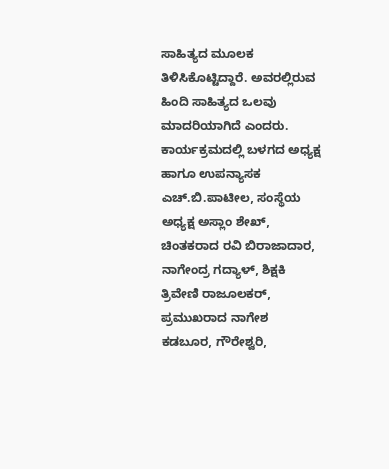ಸಾಹಿತ್ಯದ ಮೂಲಕ ತಿಳಿಸಿಕೊಟ್ಟಿದ್ದಾರೆ. ಅವರಲ್ಲಿರುವ ಹಿಂದಿ ಸಾಹಿತ್ಯದ ಒಲವು ಮಾದರಿಯಾಗಿದೆ ಎಂದರು.
ಕಾರ್ಯಕ್ರಮದಲ್ಲಿ ಬಳಗದ ಅಧ್ಯಕ್ಷ ಹಾಗೂ ಉಪನ್ಯಾಸಕ ಎಚ್.ಬಿ.ಪಾಟೀಲ, ಸಂಸ್ಥೆಯ ಅಧ್ಯಕ್ಷ ಅಸ್ಲಾಂ ಶೇಖ್, ಚಿಂತಕರಾದ ರವಿ ಬಿರಾಜಾದಾರ, ನಾಗೇಂದ್ರ ಗದ್ಯಾಳ್, ಶಿಕ್ಷಕಿ ತ್ರಿವೇಣಿ ರಾಜೂಲಕರ್, ಪ್ರಮುಖರಾದ ನಾಗೇಶ ಕಡಬೂರ, ಗೌರೇಶ್ವರಿ,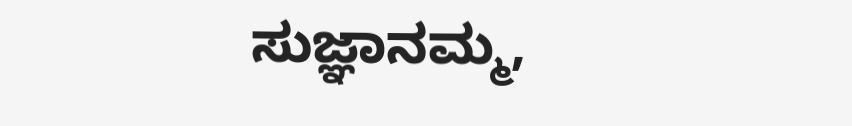ಸುಜ್ಞಾನಮ್ಮ,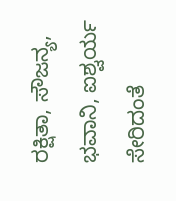ರಕ್ಷಿತಾ, ಸೌಜನ್ಯ, ಭವಾನಿ, ಐಶ್ವರ್ಯ ಸೇರಿದಂತೆ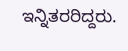ಇನ್ನಿತರರಿದ್ದರು.